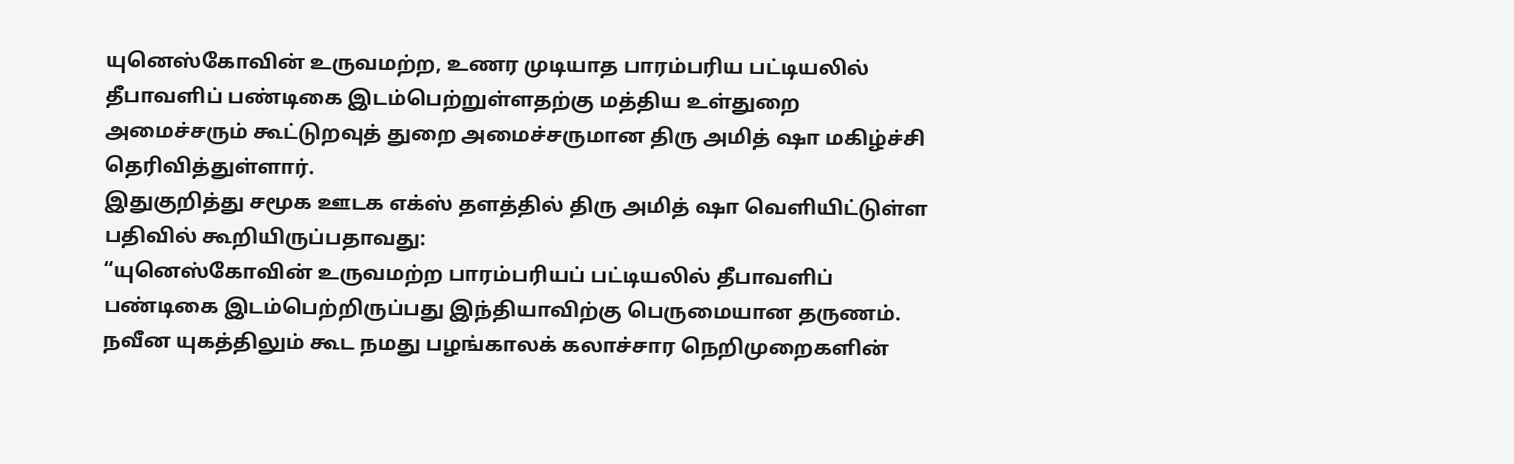யுனெஸ்கோவின் உருவமற்ற, உணர முடியாத பாரம்பரிய பட்டியலில் தீபாவளிப் பண்டிகை இடம்பெற்றுள்ளதற்கு மத்திய உள்துறை அமைச்சரும் கூட்டுறவுத் துறை அமைச்சருமான திரு அமித் ஷா மகிழ்ச்சி தெரிவித்துள்ளார்.
இதுகுறித்து சமூக ஊடக எக்ஸ் தளத்தில் திரு அமித் ஷா வெளியிட்டுள்ள பதிவில் கூறியிருப்பதாவது:
“யுனெஸ்கோவின் உருவமற்ற பாரம்பரியப் பட்டியலில் தீபாவளிப் பண்டிகை இடம்பெற்றிருப்பது இந்தியாவிற்கு பெருமையான தருணம். நவீன யுகத்திலும் கூட நமது பழங்காலக் கலாச்சார நெறிமுறைகளின்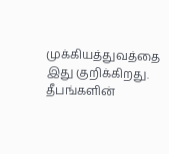முக்கியத்துவத்தை இது குறிக்கிறது. தீபங்களின்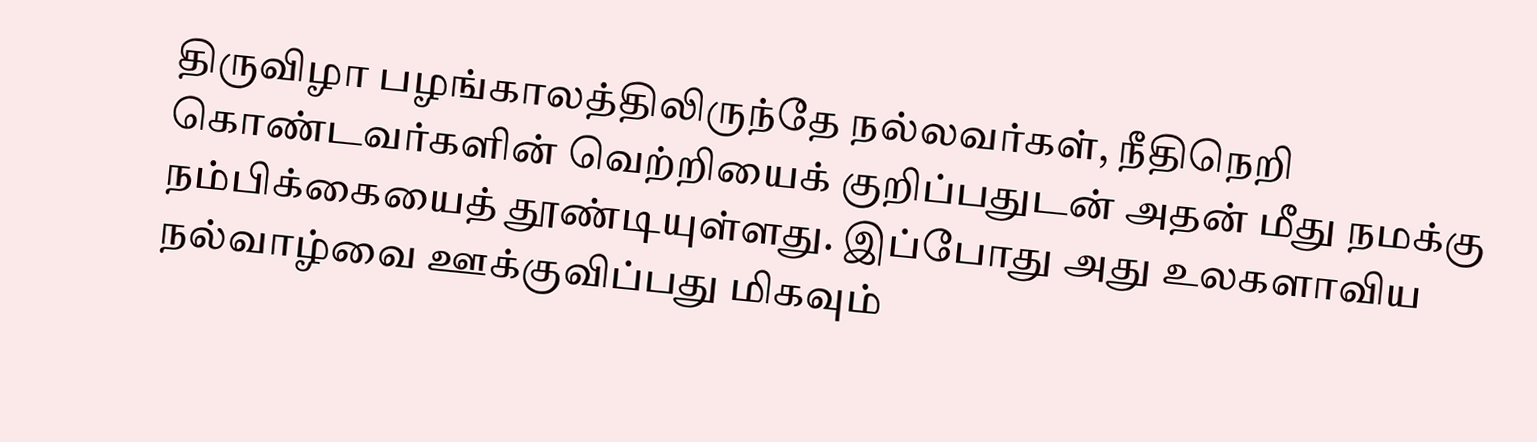திருவிழா பழங்காலத்திலிருந்தே நல்லவர்கள், நீதிநெறி கொண்டவர்களின் வெற்றியைக் குறிப்பதுடன் அதன் மீது நமக்கு நம்பிக்கையைத் தூண்டியுள்ளது. இப்போது அது உலகளாவிய நல்வாழ்வை ஊக்குவிப்பது மிகவும்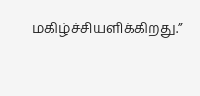மகிழ்ச்சியளிக்கிறது.”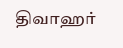திவாஹர்